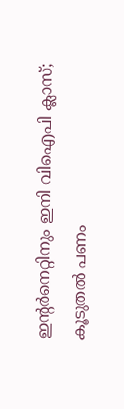ഇന്റർനെറ്റിനും ഇനി വിഐപി ക്ലാസ്; കൂടുതൽ പണം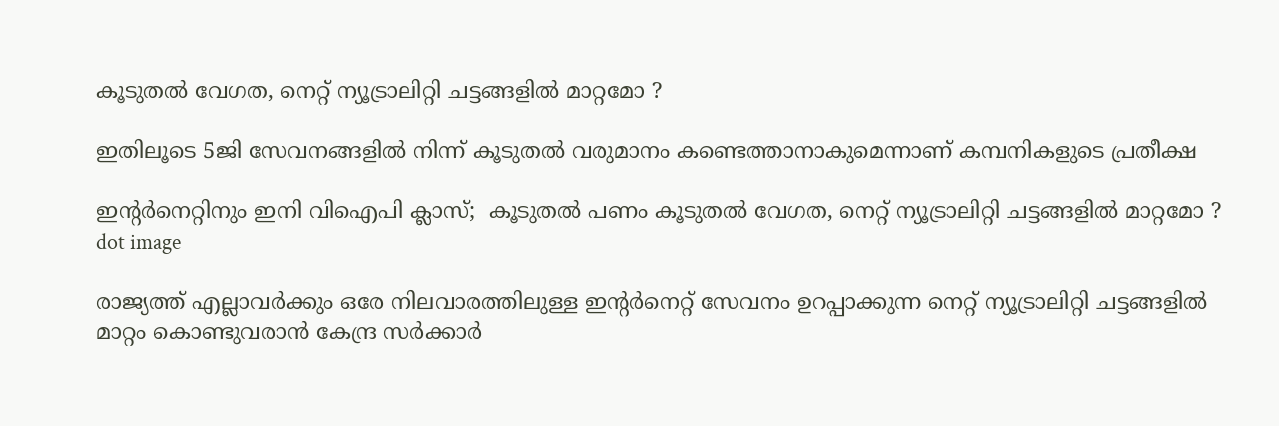കൂടുതൽ വേഗത, നെറ്റ് ന്യൂട്രാലിറ്റി ചട്ടങ്ങളിൽ മാറ്റമോ ?

ഇതിലൂടെ 5ജി സേവനങ്ങളിൽ നിന്ന് കൂടുതൽ വരുമാനം കണ്ടെത്താനാകുമെന്നാണ് കമ്പനികളുടെ പ്രതീക്ഷ

ഇന്റർനെറ്റിനും ഇനി വിഐപി ക്ലാസ്;  കൂടുതൽ പണം കൂടുതൽ വേഗത, നെറ്റ് ന്യൂട്രാലിറ്റി ചട്ടങ്ങളിൽ മാറ്റമോ ?
dot image

രാജ്യത്ത് എല്ലാവർക്കും ഒരേ നിലവാരത്തിലുള്ള ഇന്റർനെറ്റ് സേവനം ഉറപ്പാക്കുന്ന നെറ്റ് ന്യൂട്രാലിറ്റി ചട്ടങ്ങളിൽ മാറ്റം കൊണ്ടുവരാൻ കേന്ദ്ര സർക്കാർ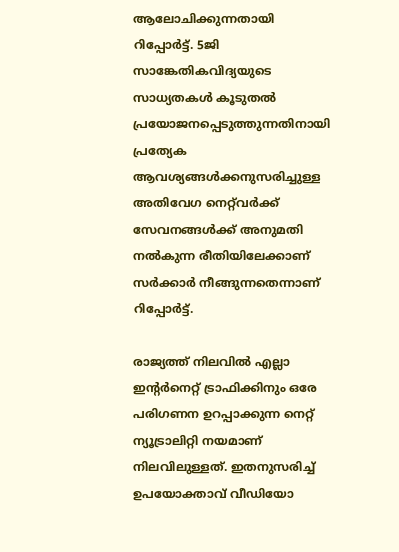ആലോചിക്കുന്നതായി റിപ്പോർട്ട്. 5ജി സാങ്കേതികവിദ്യയുടെ സാധ്യതകൾ കൂടുതൽ പ്രയോജനപ്പെടുത്തുന്നതിനായി പ്രത്യേക ആവശ്യങ്ങൾക്കനുസരിച്ചുള്ള അതിവേഗ നെറ്റ്‌വർക്ക് സേവനങ്ങൾക്ക് അനുമതി നൽകുന്ന രീതിയിലേക്കാണ് സർക്കാർ നീങ്ങുന്നതെന്നാണ് റിപ്പോർട്ട്.

രാജ്യത്ത് നിലവിൽ എല്ലാ ഇന്റർനെറ്റ് ട്രാഫിക്കിനും ഒരേ പരിഗണന ഉറപ്പാക്കുന്ന നെറ്റ് ന്യൂട്രാലിറ്റി നയമാണ് നിലവിലുള്ളത്. ഇതനുസരിച്ച് ഉപയോക്താവ് വീഡിയോ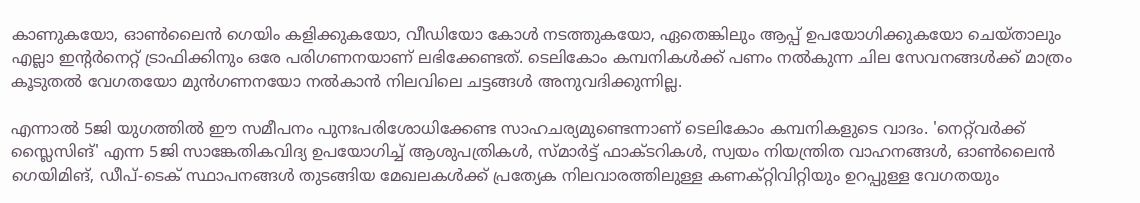കാണുകയോ, ഓൺലൈൻ ഗെയിം കളിക്കുകയോ, വീഡിയോ കോൾ നടത്തുകയോ, ഏതെങ്കിലും ആപ്പ് ഉപയോഗിക്കുകയോ ചെയ്താലും എല്ലാ ഇന്റർനെറ്റ് ട്രാഫിക്കിനും ഒരേ പരിഗണനയാണ് ലഭിക്കേണ്ടത്. ടെലികോം കമ്പനികൾക്ക് പണം നൽകുന്ന ചില സേവനങ്ങൾക്ക് മാത്രം കൂടുതൽ വേഗതയോ മുൻഗണനയോ നൽകാൻ നിലവിലെ ചട്ടങ്ങൾ അനുവദിക്കുന്നില്ല.

എന്നാൽ 5ജി യുഗത്തിൽ ഈ സമീപനം പുനഃപരിശോധിക്കേണ്ട സാഹചര്യമുണ്ടെന്നാണ് ടെലികോം കമ്പനികളുടെ വാദം. 'നെറ്റ്‌വർക്ക് സ്ലൈസിങ്' എന്ന 5ജി സാങ്കേതികവിദ്യ ഉപയോഗിച്ച് ആശുപത്രികൾ, സ്മാർട്ട് ഫാക്ടറികൾ, സ്വയം നിയന്ത്രിത വാഹനങ്ങൾ, ഓൺലൈൻ ഗെയിമിങ്, ഡീപ്-ടെക് സ്ഥാപനങ്ങൾ തുടങ്ങിയ മേഖലകൾക്ക് പ്രത്യേക നിലവാരത്തിലുള്ള കണക്റ്റിവിറ്റിയും ഉറപ്പുള്ള വേഗതയും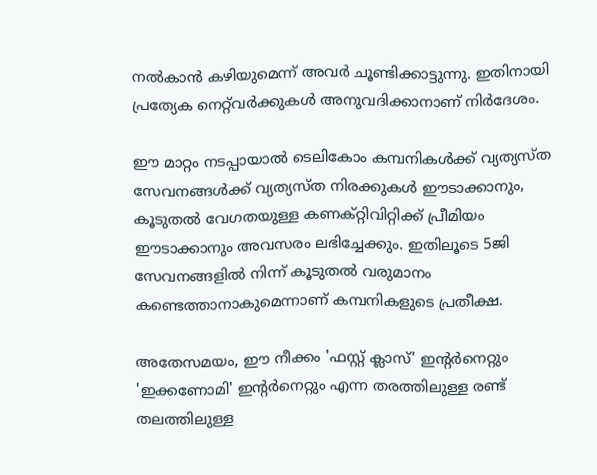നൽകാൻ കഴിയുമെന്ന് അവർ ചൂണ്ടിക്കാട്ടുന്നു. ഇതിനായി പ്രത്യേക നെറ്റ്‌വർക്കുകൾ അനുവദിക്കാനാണ് നിർദേശം.

ഈ മാറ്റം നടപ്പായാൽ ടെലികോം കമ്പനികൾക്ക് വ്യത്യസ്ത സേവനങ്ങൾക്ക് വ്യത്യസ്ത നിരക്കുകൾ ഈടാക്കാനും, കൂടുതൽ വേഗതയുള്ള കണക്റ്റിവിറ്റിക്ക് പ്രീമിയം ഈടാക്കാനും അവസരം ലഭിച്ചേക്കും. ഇതിലൂടെ 5ജി സേവനങ്ങളിൽ നിന്ന് കൂടുതൽ വരുമാനം കണ്ടെത്താനാകുമെന്നാണ് കമ്പനികളുടെ പ്രതീക്ഷ.

അതേസമയം, ഈ നീക്കം 'ഫസ്റ്റ് ക്ലാസ്' ഇന്റർനെറ്റും 'ഇക്കണോമി' ഇന്റർനെറ്റും എന്ന തരത്തിലുള്ള രണ്ട് തലത്തിലുള്ള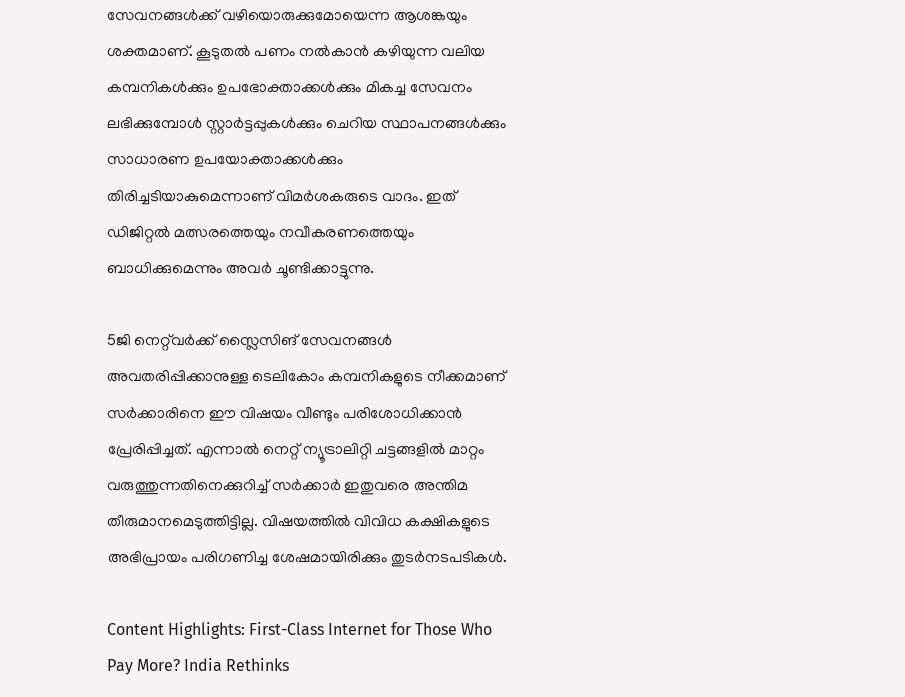സേവനങ്ങൾക്ക് വഴിയൊരുക്കുമോയെന്ന ആശങ്കയും ശക്തമാണ്. കൂടുതൽ പണം നൽകാൻ കഴിയുന്ന വലിയ കമ്പനികൾക്കും ഉപഭോക്താക്കൾക്കും മികച്ച സേവനം ലഭിക്കുമ്പോൾ സ്റ്റാർട്ടപ്പുകൾക്കും ചെറിയ സ്ഥാപനങ്ങൾക്കും സാധാരണ ഉപയോക്താക്കൾക്കും തിരിച്ചടിയാകുമെന്നാണ് വിമർശകരുടെ വാദം. ഇത് ഡിജിറ്റൽ മത്സരത്തെയും നവീകരണത്തെയും ബാധിക്കുമെന്നും അവർ ചൂണ്ടിക്കാട്ടുന്നു.

5ജി നെറ്റ്‌വർക്ക് സ്ലൈസിങ് സേവനങ്ങൾ അവതരിപ്പിക്കാനുള്ള ടെലികോം കമ്പനികളുടെ നീക്കമാണ് സർക്കാരിനെ ഈ വിഷയം വീണ്ടും പരിശോധിക്കാൻ പ്രേരിപ്പിച്ചത്. എന്നാൽ നെറ്റ് ന്യൂട്രാലിറ്റി ചട്ടങ്ങളിൽ മാറ്റം വരുത്തുന്നതിനെക്കുറിച്ച് സർക്കാർ ഇതുവരെ അന്തിമ തീരുമാനമെടുത്തിട്ടില്ല. വിഷയത്തിൽ വിവിധ കക്ഷികളുടെ അഭിപ്രായം പരിഗണിച്ച ശേഷമായിരിക്കും തുടർനടപടികൾ.

Content Highlights: First-Class Internet for Those Who Pay More? India Rethinks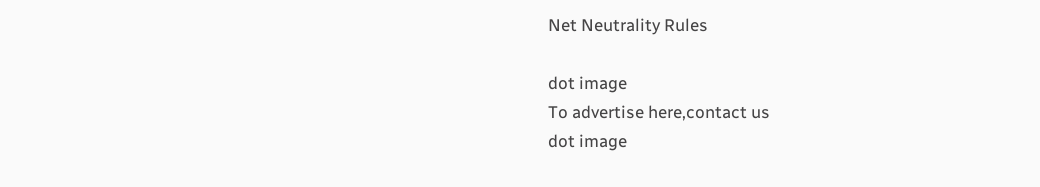Net Neutrality Rules

dot image
To advertise here,contact us
dot image